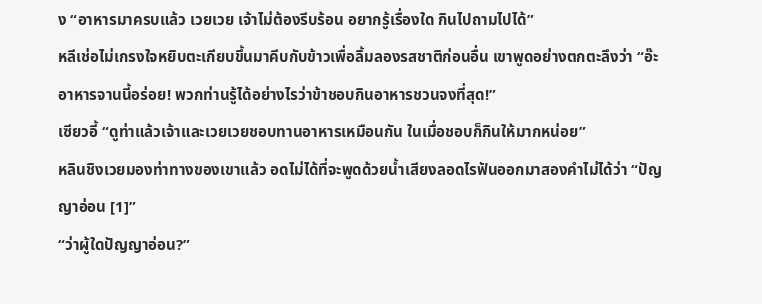ง “อาหารมาครบแล้ว เวยเวย เจ้าไม่ต้องรีบร้อน อยากรู้เรื่องใด กินไปถามไปได้”
หลีเช่อไม่เกรงใจหยิบตะเกียบขึ้นมาคีบกับข้าวเพื่อลิ้มลองรสชาติก่อนอื่น เขาพูดอย่างตกตะลึงว่า “อ๊ะ อาหารจานนี้อร่อย! พวกท่านรู้ได้อย่างไรว่าข้าชอบกินอาหารชวนจงที่สุด!”
เซียวอี้ “ดูท่าแล้วเจ้าและเวยเวยชอบทานอาหารเหมือนกัน ในเมื่อชอบก็กินให้มากหน่อย”
หลินชิงเวยมองท่าทางของเขาแล้ว อดไม่ได้ที่จะพูดด้วยน้ำเสียงลอดไรฟันออกมาสองคำไม่ได้ว่า “ปัญญาอ่อน [1]”
“ว่าผู้ใดปัญญาอ่อน?”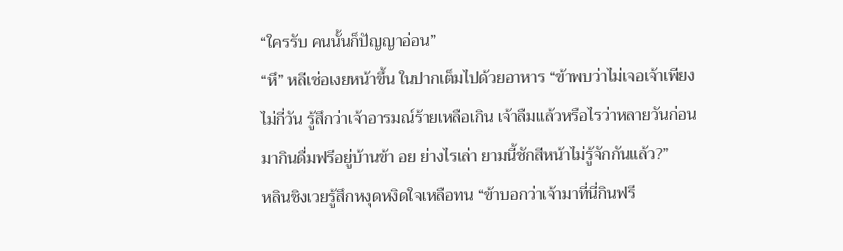“ใครรับ คนนั้นก็ปัญญาอ่อน”
“หึ” หลีเช่อเงยหน้าขึ้น ในปากเต็มไปด้วยอาหาร “ข้าพบว่าไม่เจอเจ้าเพียงไม่กี่วัน รู้สึกว่าเจ้าอารมณ์ร้ายเหลือเกิน เจ้าลืมแล้วหรือไรว่าหลายวันก่อนมากินดื่มฟรีอยู่บ้านข้า อย ย่างไรเล่า ยามนี้ชักสีหน้าไม่รู้จักกันแล้ว?”
หลินชิงเวยรู้สึกหงุดหงิดใจเหลือทน “ข้าบอกว่าเจ้ามาที่นี่กินฟรี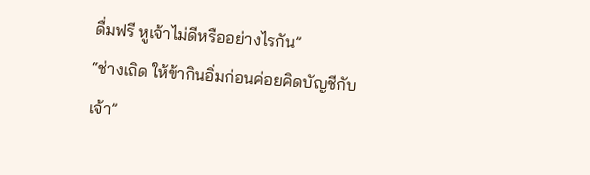ดื่มฟรี หูเจ้าไม่ดีหรืออย่างไรกัน”
“ช่างเถิด ให้ข้ากินอิ่มก่อนค่อยคิดบัญชีกับเจ้า”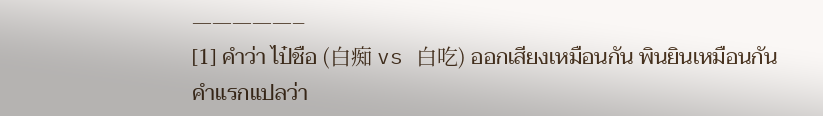—————–
[1] คำว่า ไป๋ชือ (白痴 vs 白吃) ออกเสียงเหมือนกัน พินยินเหมือนกัน คำแรกแปลว่า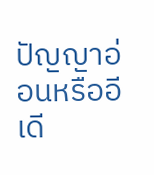ปัญญาอ่อนหรืออีเดี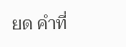ยด คำที่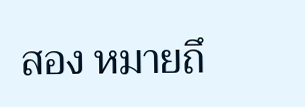สอง หมายถึ